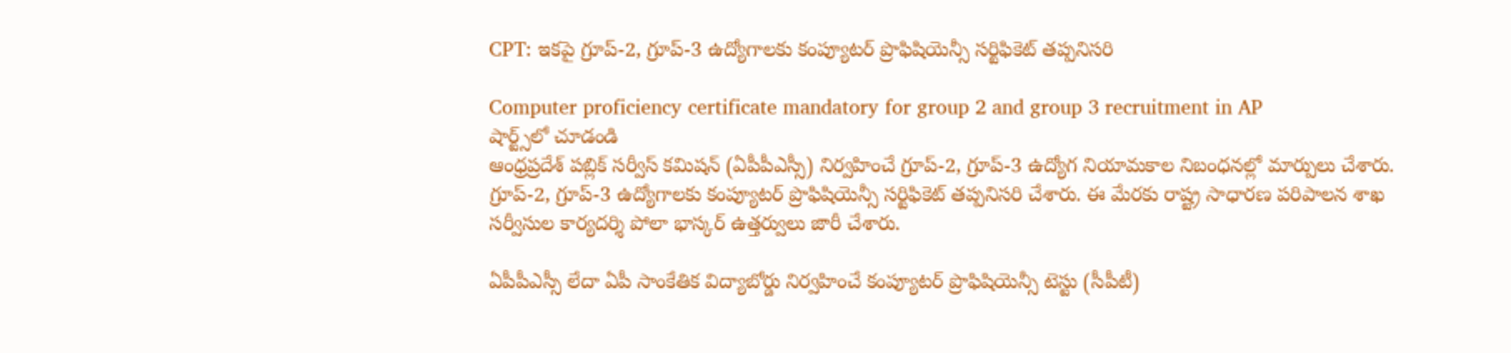CPT: ఇకపై గ్రూప్-2, గ్రూప్-3 ఉద్యోగాలకు కంప్యూటర్ ప్రొఫిషియెన్సీ సర్టిఫికెట్ తప్పనిసరి

Computer proficiency certificate mandatory for group 2 and group 3 recruitment in AP
షార్ట్స్‌లో చూడండి
ఆంధ్రప్రదేశ్ పబ్లిక్ సర్వీస్ కమిషన్ (ఏపీపీఎస్సీ) నిర్వహించే గ్రూప్-2, గ్రూప్-3 ఉద్యోగ నియామకాల నిబంధనల్లో మార్పులు చేశారు. గ్రూప్-2, గ్రూప్-3 ఉద్యోగాలకు కంప్యూటర్ ప్రొఫిషియెన్సీ సర్టిఫికెట్ తప్పనిసరి చేశారు. ఈ మేరకు రాష్ట్ర సాధారణ పరిపాలన శాఖ సర్వీసుల కార్యదర్శి పోలా భాస్కర్ ఉత్తర్వులు జారీ చేశారు.

ఏపీపీఎస్సీ లేదా ఏపీ సాంకేతిక విద్యాబోర్డు నిర్వహించే కంప్యూటర్ ప్రొఫిషియెన్సీ టెస్టు (సీపీటీ)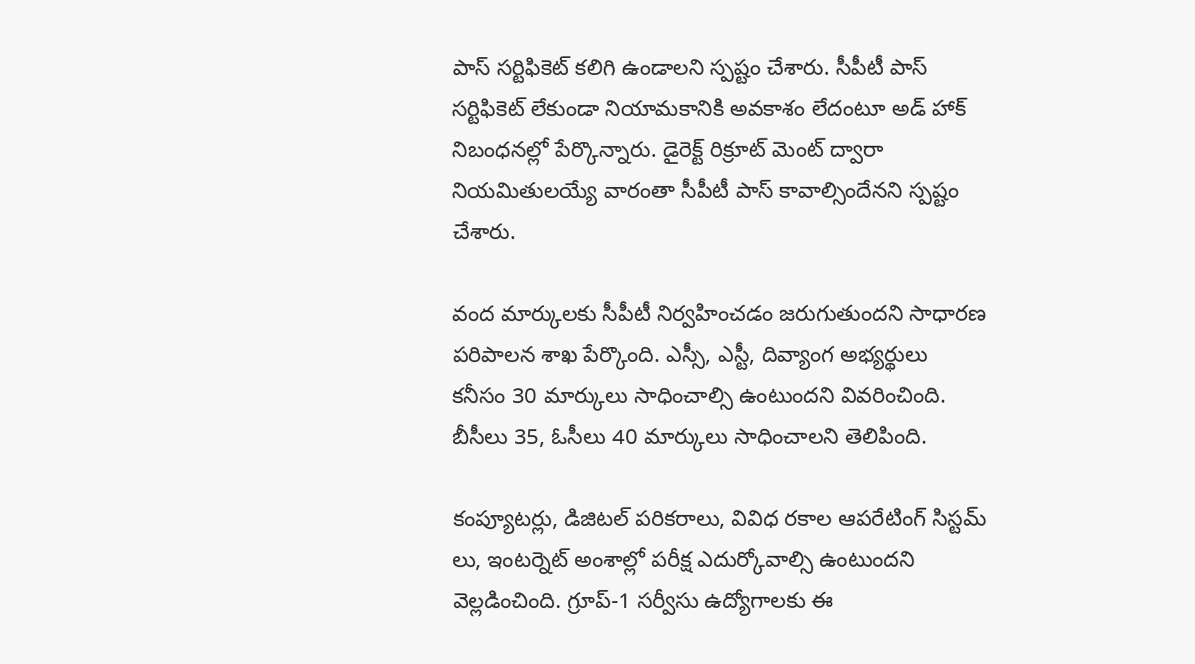పాస్ సర్టిఫికెట్ కలిగి ఉండాలని స్పష్టం చేశారు. సీపీటీ పాస్ సర్టిఫికెట్ లేకుండా నియామకానికి అవకాశం లేదంటూ అడ్ హాక్ నిబంధనల్లో పేర్కొన్నారు. డైరెక్ట్ రిక్రూట్ మెంట్ ద్వారా నియమితులయ్యే వారంతా సీపీటీ పాస్ కావాల్సిందేనని స్పష్టం చేశారు.

వంద మార్కులకు సీపీటీ నిర్వహించడం జరుగుతుందని సాధారణ పరిపాలన శాఖ పేర్కొంది. ఎస్సీ, ఎస్టీ, దివ్యాంగ అభ్యర్థులు కనీసం 30 మార్కులు సాధించాల్సి ఉంటుందని వివరించింది. బీసీలు 35, ఓసీలు 40 మార్కులు సాధించాలని తెలిపింది.

కంప్యూటర్లు, డిజిటల్ పరికరాలు, వివిధ రకాల ఆపరేటింగ్ సిస్టమ్ లు, ఇంటర్నెట్ అంశాల్లో పరీక్ష ఎదుర్కోవాల్సి ఉంటుందని వెల్లడించింది. గ్రూప్-1 సర్వీసు ఉద్యోగాలకు ఈ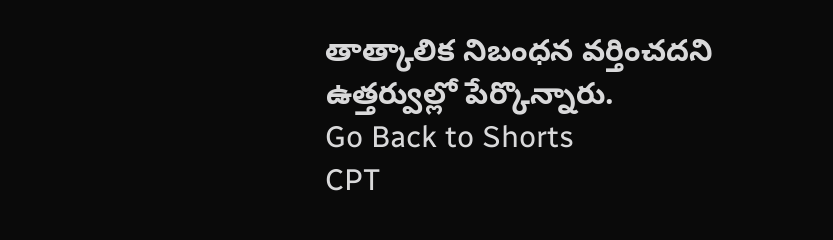తాత్కాలిక నిబంధన వర్తించదని ఉత్తర్వుల్లో పేర్కొన్నారు.
Go Back to Shorts
CPT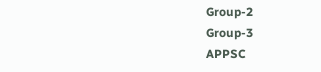Group-2
Group-3
APPSC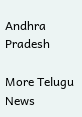Andhra Pradesh

More Telugu News